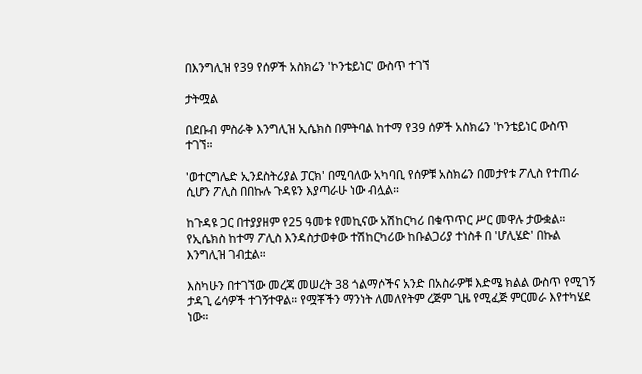በእንግሊዝ የ39 የሰዎች አስክሬን 'ኮንቴይነር' ውስጥ ተገኘ

ታትሟል

በደቡብ ምስራቅ እንግሊዝ ኢሴክስ በምትባል ከተማ የ39 ሰዎች አስክሬን 'ኮንቴይነር ውስጥ ተገኘ።

'ወተርግሌድ ኢንደስትሪያል ፓርክ' በሚባለው አካባቢ የሰዎቹ አስክሬን በመታየቱ ፖሊስ የተጠራ ሲሆን ፖሊስ በበኩሉ ጉዳዩን እያጣራሁ ነው ብሏል።

ከጉዳዩ ጋር በተያያዘም የ25 ዓመቱ የመኪናው አሽከርካሪ በቁጥጥር ሥር መዋሉ ታውቋል። የኢሴክስ ከተማ ፖሊስ እንዳስታወቀው ተሽከርካሪው ከቡልጋሪያ ተነስቶ በ 'ሆሊሄድ' በኩል እንግሊዝ ገብቷል።

እስካሁን በተገኘው መረጃ መሠረት 38 ጎልማሶችና አንድ በአስራዎቹ እድሜ ክልል ውስጥ የሚገኝ ታዳጊ ሬሳዎች ተገኝተዋል። የሟቾችን ማንነት ለመለየትም ረጅም ጊዜ የሚፈጅ ምርመራ እየተካሄደ ነው።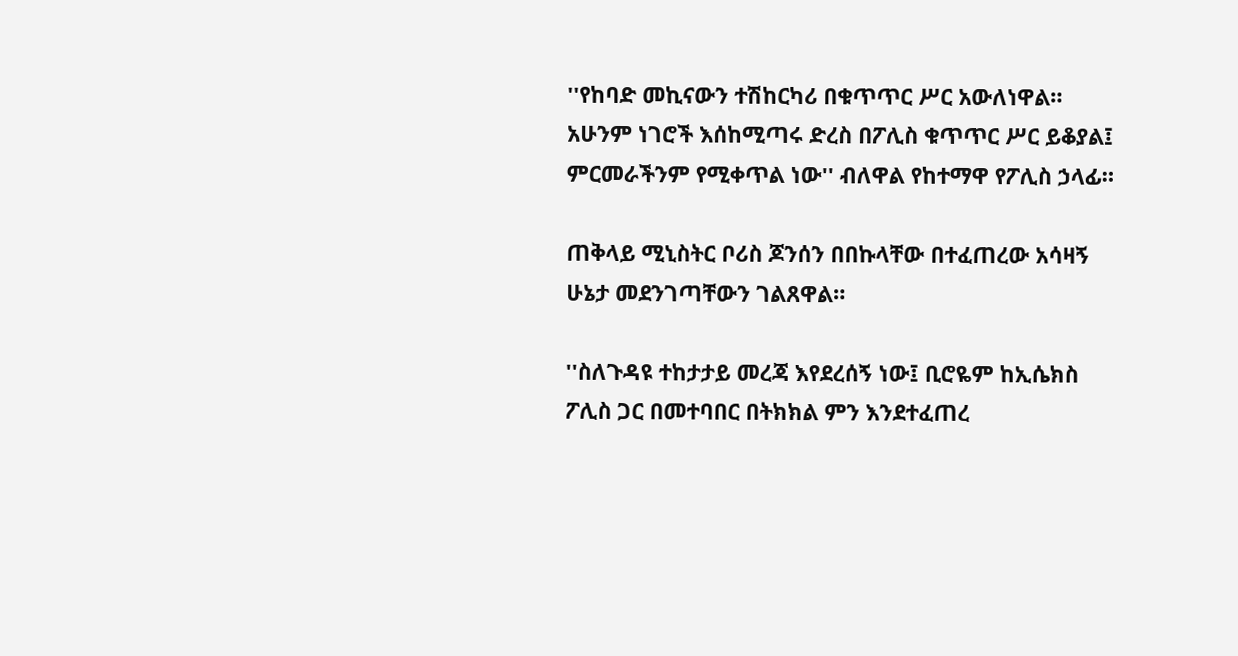''የከባድ መኪናውን ተሽከርካሪ በቁጥጥር ሥር አውለነዋል። አሁንም ነገሮች እሰከሚጣሩ ድረስ በፖሊስ ቁጥጥር ሥር ይቆያል፤ ምርመራችንም የሚቀጥል ነው'' ብለዋል የከተማዋ የፖሊስ ኃላፊ።

ጠቅላይ ሚኒስትር ቦሪስ ጆንሰን በበኩላቸው በተፈጠረው አሳዛኝ ሁኔታ መደንገጣቸውን ገልጸዋል።

''ስለጉዳዩ ተከታታይ መረጃ እየደረሰኝ ነው፤ ቢሮዬም ከኢሴክስ ፖሊስ ጋር በመተባበር በትክክል ምን እንደተፈጠረ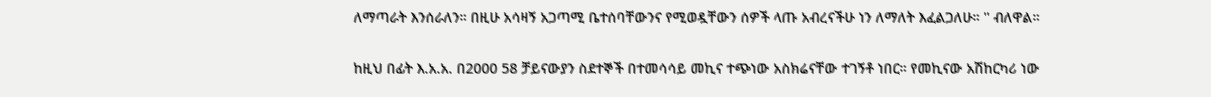ለማጣራት እንሰራለን። በዚሁ አሳዛኝ አጋጣሚ ቤተሰባቸውንና የሚወዷቸውን ሰዎች ላጡ አብረናችሁ ነን ለማለት እፈልጋለሁ። '' ብለዋል።

ከዚህ በፊት እ.አ.አ. በ2000 58 ቻይናውያን ስደተኞች በተመሳሳይ መኪና ተጭነው አስክሬናቸው ተገኝቶ ነበር። የመኪናው አሽከርካሪ ነው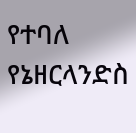የተባለ የኔዘርላንድስ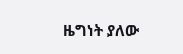ዜግነት ያለው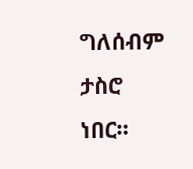ግለሰብም ታስሮ ነበር።